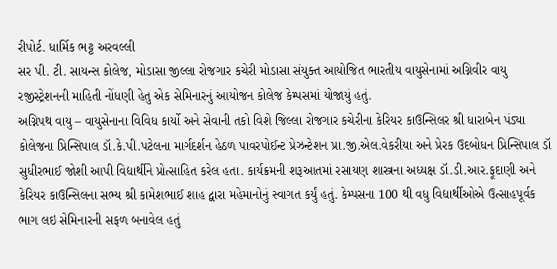રીપોર્ટ. ધાર્મિક ભટ્ટ અરવલ્લી
સર પી. ટી. સાયન્સ કોલેજ, મોડાસા જીલ્લા રોજગાર કચેરી મોડાસા સંયુક્ત આયોજિત ભારતીય વાયુસેનામાં અગ્નિવીર વાયુ રજીસ્ટ્રેશનની માહિતી નોંધણી હેતુ એક સેમિનારનું આયોજન કોલેજ કેમ્પસમાં યોજાયું હતું.
અગ્નિપથ વાયુ – વાયુસેનાના વિવિધ કાર્યો અને સેવાની તકો વિશે જિલ્લા રોજગાર કચેરીના કેરિયર કાઉન્સિલર શ્રી ધારાબેન પંડ્યા કોલેજના પ્રિન્સિપાલ ડૉ.કે.પી.પટેલના માર્ગદર્શન હેઠળ પાવરપોઈન્ટ પ્રેઝન્ટેશન પ્રા.જી.એલ.વેકરીયા અને પ્રેરક ઉદબોધન પ્રિન્સિપાલ ડૉ સુધીરભાઈ જોશી આપી વિદ્યાર્થીને પ્રોત્સાહિત કરેલ હતા. કાર્યક્રમની શરૂઆતમાં રસાયણ શાસ્ત્રના અધ્યક્ષ ડૉ.ડી.આર.ફૂદાણી અને કેરિયર કાઉન્સિલના સભ્ય શ્રી કામેશભાઈ શાહ દ્વારા મહેમાનોનું સ્વાગત કર્યું હતું. કેમ્પસના 100 થી વધુ વિદ્યાર્થીઓએ ઉત્સાહપૂર્વક ભાગ લઇ સેમિનારની સફળ બનાવેલ હતું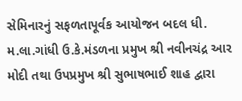સેમિનારનું સફળતાપૂર્વક આયોજન બદલ ધી. મ.લા.ગાંધી ઉ.કે.મંડળના પ્રમુખ શ્રી નવીનચંદ્ર આર મોદી તથા ઉપપ્રમુખ શ્રી સુભાષભાઈ શાહ દ્વારા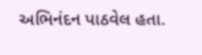અભિનંદન પાઠવેલ હતા.